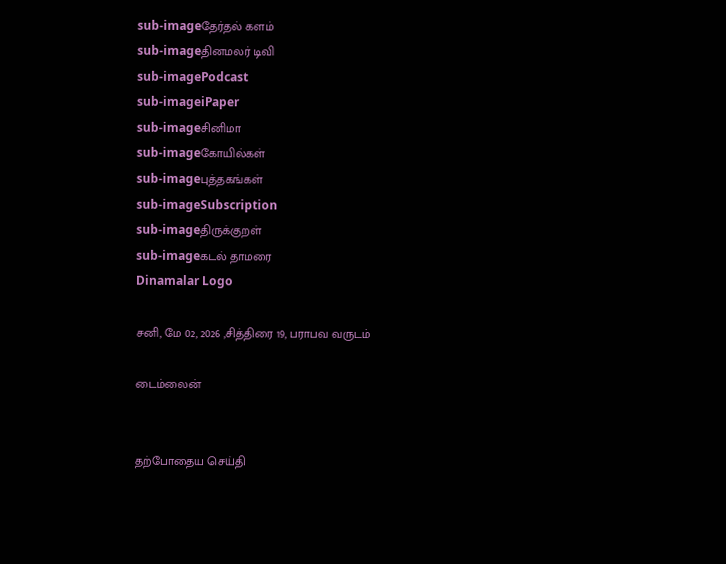sub-imageதேர்தல் களம்
sub-imageதினமலர் டிவி
sub-imagePodcast
sub-imageiPaper
sub-imageசினிமா
sub-imageகோயில்கள்
sub-imageபுத்தகங்கள்
sub-imageSubscription
sub-imageதிருக்குறள்
sub-imageகடல் தாமரை
Dinamalar Logo

சனி, மே 02, 2026 ,சித்திரை 19, பராபவ வருடம்

டைம்லைன்


தற்போதைய செய்தி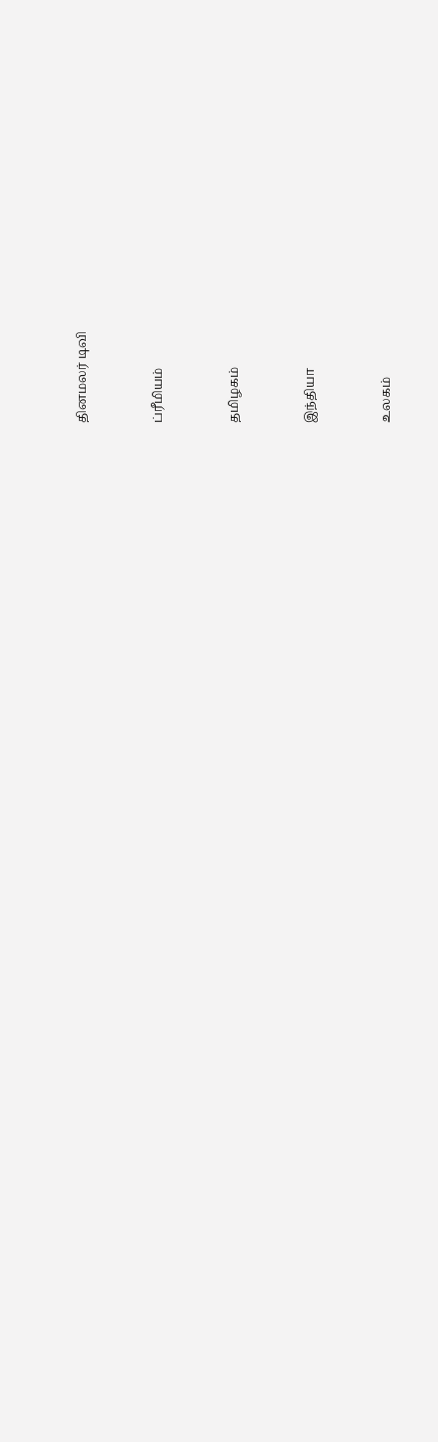தினமலர் டிவி


ப்ரீமியம்


தமிழகம்


இந்தியா


உலகம்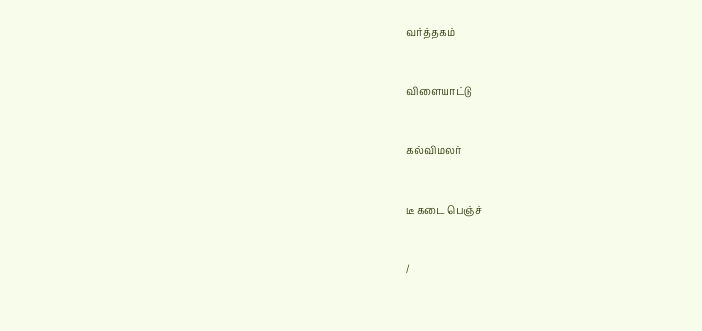வர்த்தகம்


விளையாட்டு


கல்விமலர்


டீ கடை பெஞ்ச்


/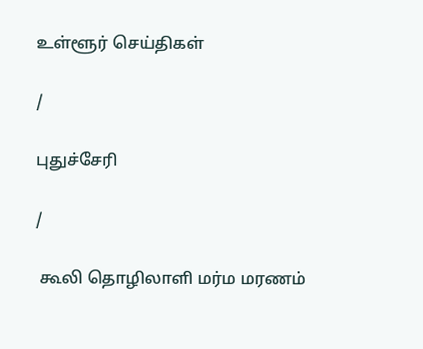உள்ளூர் செய்திகள்

/

புதுச்சேரி

/

 கூலி தொழிலாளி மர்ம மரணம்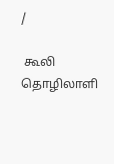/

 கூலி தொழிலாளி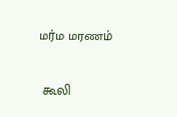மர்ம மரணம்

 கூலி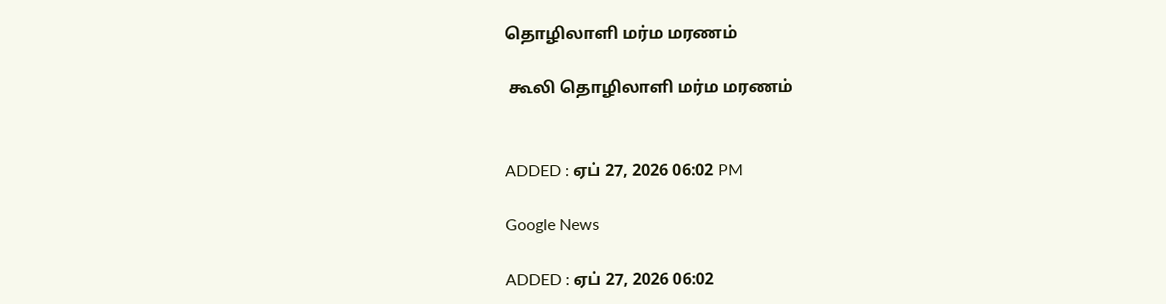தொழிலாளி மர்ம மரணம்

 கூலி தொழிலாளி மர்ம மரணம்


ADDED : ஏப் 27, 2026 06:02 PM

Google News

ADDED : ஏப் 27, 2026 06:02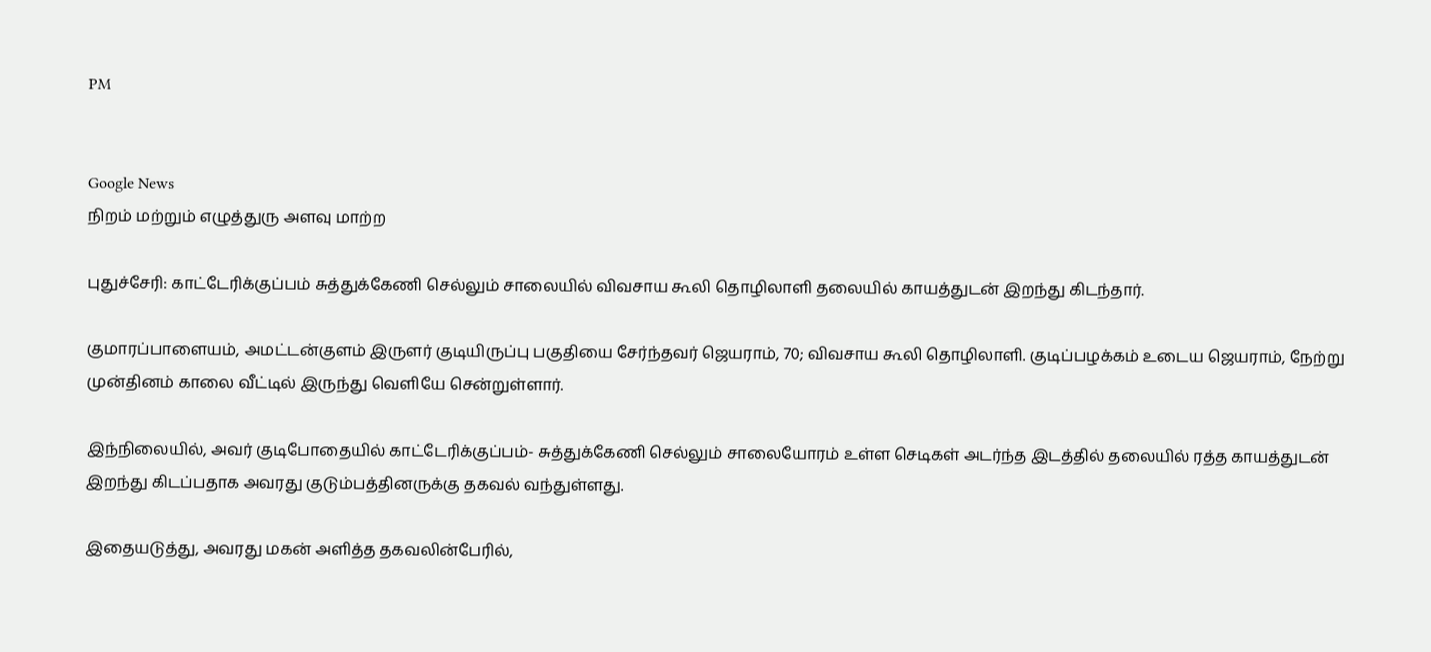PM


Google News
நிறம் மற்றும் எழுத்துரு அளவு மாற்ற

புதுச்சேரி: காட்டேரிக்குப்பம் சுத்துக்கேணி செல்லும் சாலையில் விவசாய கூலி தொழிலாளி தலையில் காயத்துடன் இறந்து கிடந்தார்.

குமாரப்பாளையம், அமட்டன்குளம் இருளர் குடியிருப்பு பகுதியை சேர்ந்தவர் ஜெயராம், 70; விவசாய கூலி தொழிலாளி. குடிப்பழக்கம் உடைய ஜெயராம், நேற்று முன்தினம் காலை வீட்டில் இருந்து வெளியே சென்றுள்ளார்.

இந்நிலையில், அவர் குடிபோதையில் காட்டேரிக்குப்பம்- சுத்துக்கேணி செல்லும் சாலையோரம் உள்ள செடிகள் அடர்ந்த இடத்தில் தலையில் ரத்த காயத்துடன் இறந்து கிடப்பதாக அவரது குடும்பத்தினருக்கு தகவல் வந்துள்ளது.

இதையடுத்து, அவரது மகன் அளித்த தகவலின்பேரில்,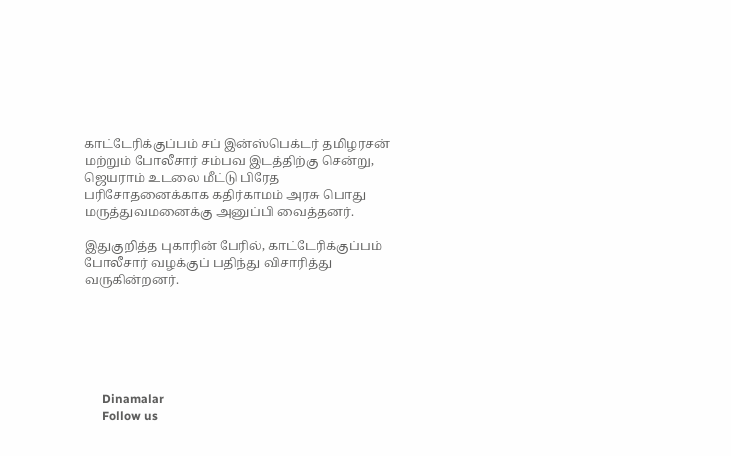காட்டேரிக்குப்பம் சப் இன்ஸ்பெக்டர் தமிழரசன் மற்றும் போலீசார் சம்பவ இடத்திற்கு சென்று, ஜெயராம் உடலை மீட்டு பிரேத பரிசோதனைக்காக கதிர்காமம் அரசு பொது மருத்துவமனைக்கு அனுப்பி வைத்தனர்.

இதுகுறித்த புகாரின் பேரில், காட்டேரிக்குப்பம் போலீசார் வழக்குப் பதிந்து விசாரித்து வருகின்றனர்.






      Dinamalar
      Follow us